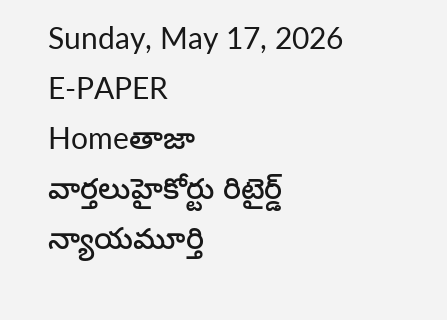Sunday, May 17, 2026
E-PAPER
Homeతాజా వార్తలుహైకోర్టు రిటైర్డ్ న్యాయమూర్తి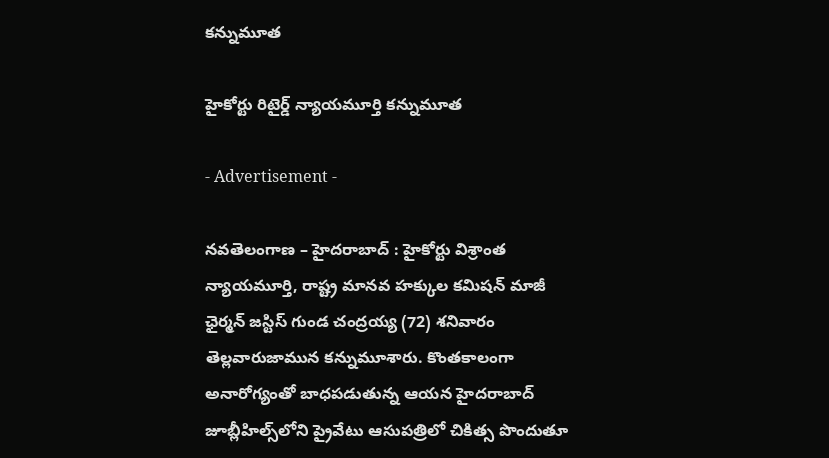కన్నుమూత

హైకోర్టు రిటైర్డ్ న్యాయమూర్తి కన్నుమూత

- Advertisement -

నవతెలంగాణ – హైదరాబాద్ : హైకోర్టు విశ్రాంత న్యాయమూర్తి, రాష్ట్ర మానవ హక్కుల కమిషన్‌ మాజీ ఛైర్మన్‌ జస్టిస్‌ గుండ చంద్రయ్య (72) శనివారం తెల్లవారుజామున కన్నుమూశారు. కొంతకాలంగా అనారోగ్యంతో బాధపడుతున్న ఆయన హైదరాబాద్‌ జూబ్లీహిల్స్‌లోని ప్రైవేటు ఆసుపత్రిలో చికిత్స పొందుతూ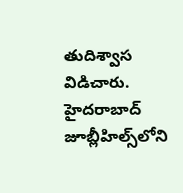తుదిశ్వాస విడిచారు. హైదరాబాద్‌ జూబ్లీహిల్స్‌లోని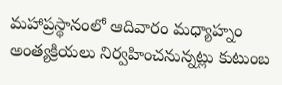మహాప్రస్థానంలో ఆదివారం మధ్యాహ్నం అంత్యక్రియలు నిర్వహించనున్నట్లు కుటుంబ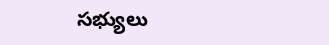సభ్యులు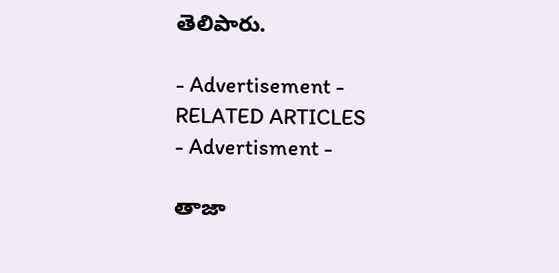తెలిపారు.

- Advertisement -
RELATED ARTICLES
- Advertisment -

తాజా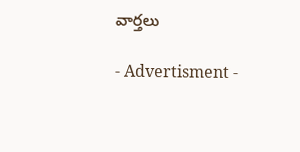వార్తలు

- Advertisment -